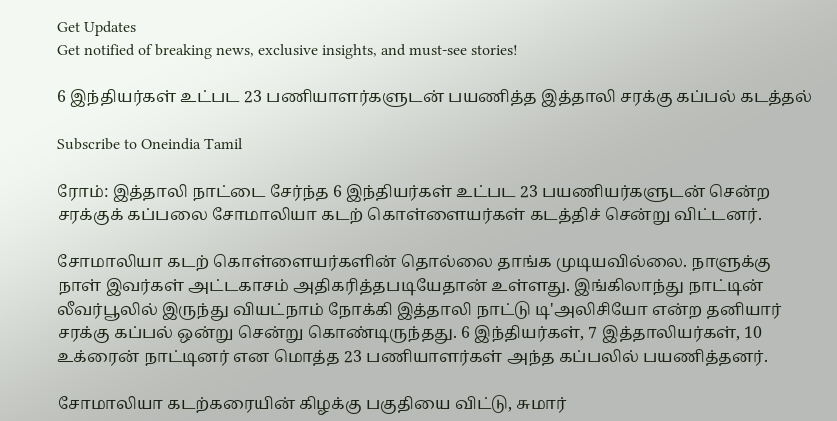Get Updates
Get notified of breaking news, exclusive insights, and must-see stories!

6 இந்தியர்கள் உட்பட 23 பணியாளர்களுடன் பயணித்த இத்தாலி சரக்கு கப்பல் கடத்தல்

Subscribe to Oneindia Tamil

ரோம்: இத்தாலி நாட்டை சேர்ந்த 6 இந்தியர்கள் உட்பட 23 பயணியர்களுடன் சென்ற சரக்குக் கப்பலை சோமாலியா கடற் கொள்ளையர்கள் கடத்திச் சென்று விட்டனர்.

சோமாலியா கடற் கொள்ளையர்களின் தொல்லை தாங்க முடியவில்லை. நாளுக்கு நாள் இவர்கள் அட்டகாசம் அதிகரித்தபடியேதான் உள்ளது. இங்கிலாந்து நாட்டின் லீவர்பூலில் இருந்து வியட்நாம் நோக்கி இத்தாலி நாட்டு டி'அலிசியோ என்ற தனியார் சரக்கு கப்பல் ஒன்று சென்று கொண்டிருந்தது. 6 இந்தியர்கள், 7 இத்தாலியர்கள், 10 உக்ரைன் நாட்டினர் என மொத்த 23 பணியாளர்கள் அந்த கப்பலில் பயணித்தனர்.

சோமாலியா கடற்கரையின் கிழக்கு பகுதியை விட்டு, சுமார்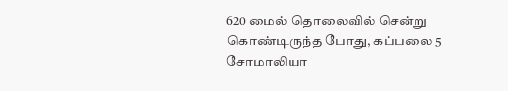620 மைல் தொலைவில் சென்று கொண்டிருந்த போது, கப்பலை 5 சோமாலியா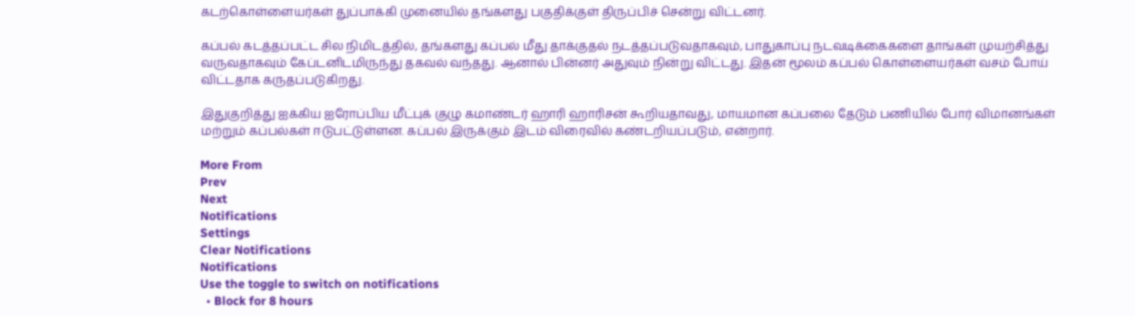கடற்கொள்ளையர்கள் துப்பாக்கி முனையில் தங்களது பகுதிக்குள் திருப்பிச் சென்று விட்டனர்.

கப்பல் கடத்தப்பட்ட சில நிமிடத்தில், தங்களது கப்பல் மீது தாக்குதல் நடத்தப்படுவதாகவும், பாதுகாப்பு நடவடிக்கைகளை தாங்கள் முயற்சித்து வருவதாகவும் கேப்டனிடமிருந்து தகவல் வந்தது. ஆனால் பின்னர் அதுவும் நின்று விட்டது. இதன் மூலம் கப்பல் கொள்ளையர்கள் வசம் போய் விட்டதாக கருதப்படுகிறது.

இதுகுறித்து ஐக்கிய ஐரோப்பிய மீட்புக் குழு கமாண்டர் ஹாரி ஹாரிசன் கூறியதாவது, மாயமான கப்பலை தேடும் பணியில் போர் விமானங்கள் மற்றும் கப்பல்கள் ஈடுபட்டுள்ளன. கப்பல் இருக்கும் இடம் விரைவில் கண்டறியப்படும், என்றார்.

More From
Prev
Next
Notifications
Settings
Clear Notifications
Notifications
Use the toggle to switch on notifications
  • Block for 8 hours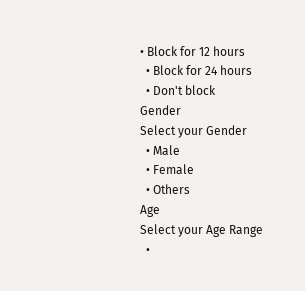• Block for 12 hours
  • Block for 24 hours
  • Don't block
Gender
Select your Gender
  • Male
  • Female
  • Others
Age
Select your Age Range
  •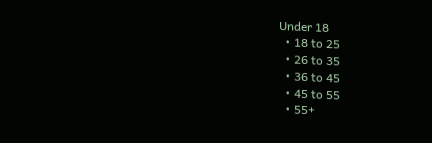Under 18
  • 18 to 25
  • 26 to 35
  • 36 to 45
  • 45 to 55
  • 55+